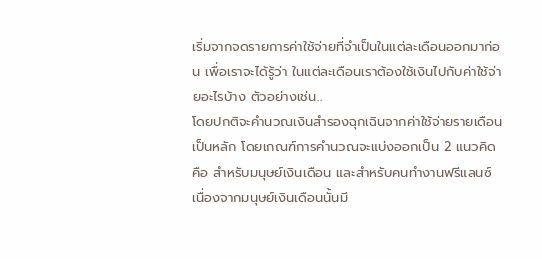เริ่มจากจดรายการค่าใช้จ่ายที่จำเป็นในแต่ละเดือนออกมาก่อน เพื่อเราจะได้รู้ว่า ในแต่ละเดือนเราต้องใช้เงินไปกับค่าใช้จ่ายอะไรบ้าง ตัวอย่างเช่น..
โดยปกติจะคำนวณเงินสำรองฉุกเฉินจากค่าใช้จ่ายรายเดือนเป็นหลัก โดยเกณฑ์การคำนวณจะแบ่งออกเป็น 2 แนวคิด คือ สำหรับมนุษย์เงินเดือน และสำหรับคนทำงานฟรีแลนซ์
เนื่องจากมนุษย์เงินเดือนนั้นมี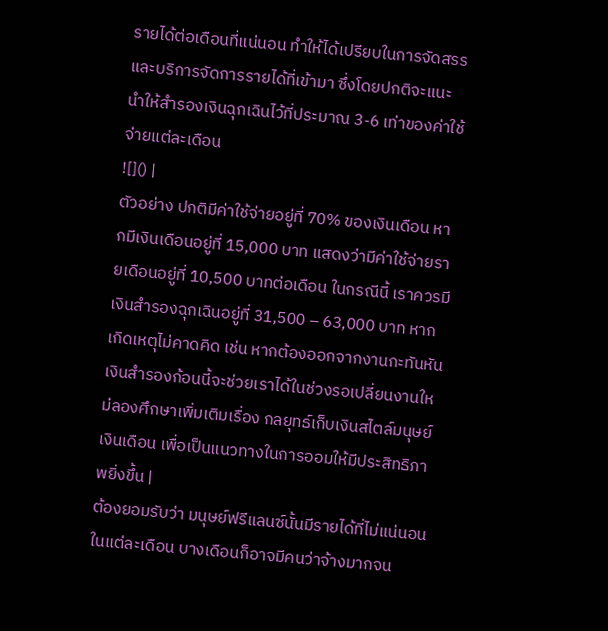รายได้ต่อเดือนที่แน่นอน ทำให้ได้เปรียบในการจัดสรรและบริการจัดการรายได้ที่เข้ามา ซึ่งโดยปกติจะแนะนำให้สำรองเงินฉุกเฉินไว้ที่ประมาณ 3-6 เท่าของค่าใช้จ่ายแต่ละเดือน
![]() |
ตัวอย่าง ปกติมีค่าใช้จ่ายอยู่ที่ 70% ของเงินเดือน หากมีเงินเดือนอยู่ที่ 15,000 บาท แสดงว่ามีค่าใช้จ่ายรายเดือนอยู่ที่ 10,500 บาทต่อเดือน ในกรณีนี้ เราควรมีเงินสำรองฉุกเฉินอยู่ที่ 31,500 – 63,000 บาท หากเกิดเหตุไม่คาดคิด เช่น หากต้องออกจากงานกะทันหัน เงินสำรองก้อนนี้จะช่วยเราได้ในช่วงรอเปลี่ยนงานใหม่ลองศึกษาเพิ่มเติมเรื่อง กลยุทธ์เก็บเงินสไตล์มนุษย์เงินเดือน เพื่อเป็นแนวทางในการออมให้มีประสิทธิภาพยิ่งขึ้น |
ต้องยอมรับว่า มนุษย์ฟรีแลนซ์นั้นมีรายได้ที่ไม่แน่นอนในแต่ละเดือน บางเดือนก็อาจมีคนว่าจ้างมากจน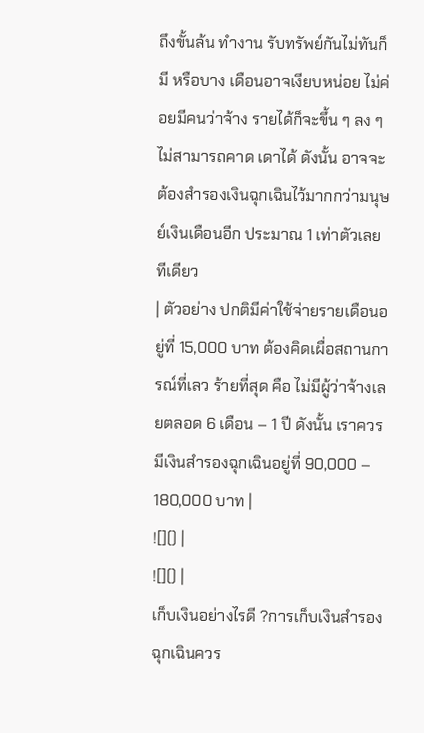ถึงขั้นล้น ทำงาน รับทรัพย์กันไม่ทันก็มี หรือบาง เดือนอาจเงียบหน่อย ไม่ค่อยมีคนว่าจ้าง รายได้ก็จะขึ้น ๆ ลง ๆ ไม่สามารถคาด เดาได้ ดังนั้น อาจจะต้องสำรองเงินฉุกเฉินไว้มากกว่ามนุษย์เงินเดือนอีก ประมาณ 1 เท่าตัวเลยทีเดียว
| ตัวอย่าง ปกติมีค่าใช้จ่ายรายเดือนอยู่ที่ 15,000 บาท ต้องคิดเผื่อสถานการณ์ที่เลว ร้ายที่สุด คือ ไม่มีผู้ว่าจ้างเลยตลอด 6 เดือน – 1 ปี ดังนั้น เราควรมีเงินสำรองฉุกเฉินอยู่ที่ 90,000 – 180,000 บาท |
![]() |
![]() |
เก็บเงินอย่างไรดี ?การเก็บเงินสำรองฉุกเฉินควร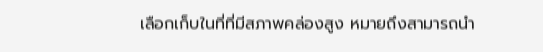เลือกเก็บในที่ที่มีสภาพคล่องสูง หมายถึงสามารถนำ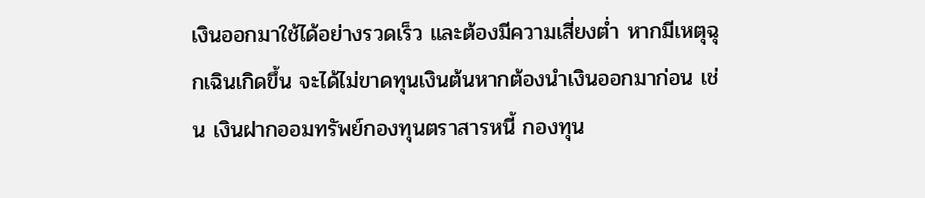เงินออกมาใช้ได้อย่างรวดเร็ว และต้องมีความเสี่ยงต่ำ หากมีเหตุฉุกเฉินเกิดขึ้น จะได้ไม่ขาดทุนเงินต้นหากต้องนำเงินออกมาก่อน เช่น เงินฝากออมทรัพย์กองทุนตราสารหนี้ กองทุน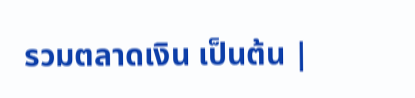รวมตลาดเงิน เป็นต้น |